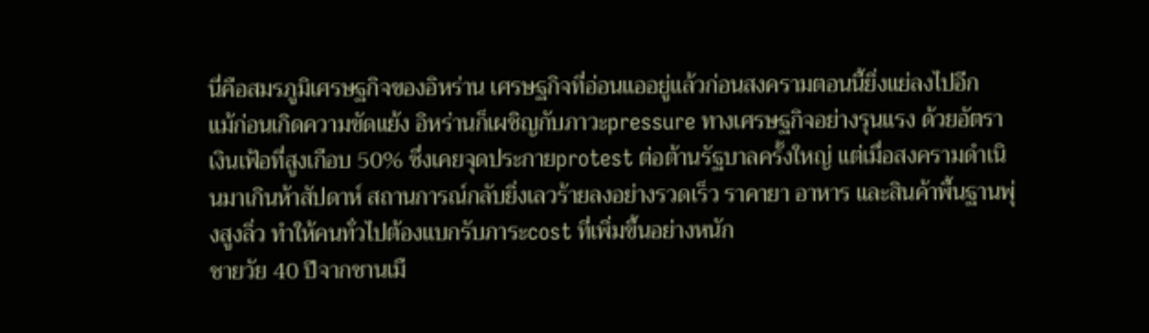นี่คือสมรภูมิเศรษฐกิจของอิหร่าน เศรษฐกิจที่อ่อนแออยู่แล้วก่อนสงครามตอนนี้ยิ่งแย่ลงไปอีก
แม้ก่อนเกิดความขัดแย้ง อิหร่านก็เผชิญกับภาวะpressure ทางเศรษฐกิจอย่างรุนแรง ด้วยอัตราเงินเฟ้อที่สูงเกือบ 50% ซึ่งเคยจุดประกายprotest ต่อต้านรัฐบาลครั้งใหญ่ แต่เมื่อสงครามดำเนินมาเกินห้าสัปดาห์ สถานการณ์กลับยิ่งเลวร้ายลงอย่างรวดเร็ว ราคายา อาหาร และสินค้าพื้นฐานพุ่งสูงลิ่ว ทำให้คนทั่วไปต้องแบกรับภาระcost ที่เพิ่มขึ้นอย่างหนัก
ชายวัย 40 ปีจากชานเมื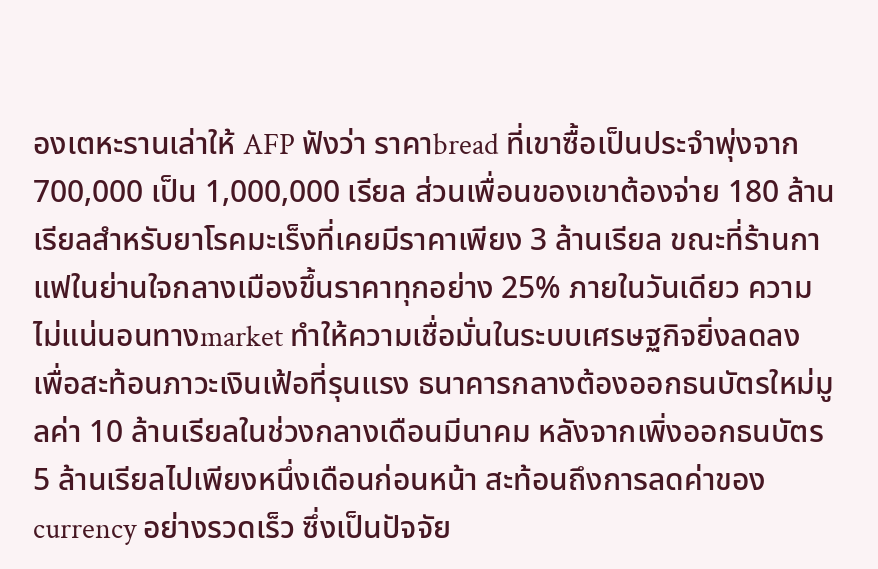องเตหะรานเล่าให้ AFP ฟังว่า ราคาbread ที่เขาซื้อเป็นประจำพุ่งจาก 700,000 เป็น 1,000,000 เรียล ส่วนเพื่อนของเขาต้องจ่าย 180 ล้านเรียลสำหรับยาโรคมะเร็งที่เคยมีราคาเพียง 3 ล้านเรียล ขณะที่ร้านกาแฟในย่านใจกลางเมืองขึ้นราคาทุกอย่าง 25% ภายในวันเดียว ความไม่แน่นอนทางmarket ทำให้ความเชื่อมั่นในระบบเศรษฐกิจยิ่งลดลง
เพื่อสะท้อนภาวะเงินเฟ้อที่รุนแรง ธนาคารกลางต้องออกธนบัตรใหม่มูลค่า 10 ล้านเรียลในช่วงกลางเดือนมีนาคม หลังจากเพิ่งออกธนบัตร 5 ล้านเรียลไปเพียงหนึ่งเดือนก่อนหน้า สะท้อนถึงการลดค่าของcurrency อย่างรวดเร็ว ซึ่งเป็นปัจจัย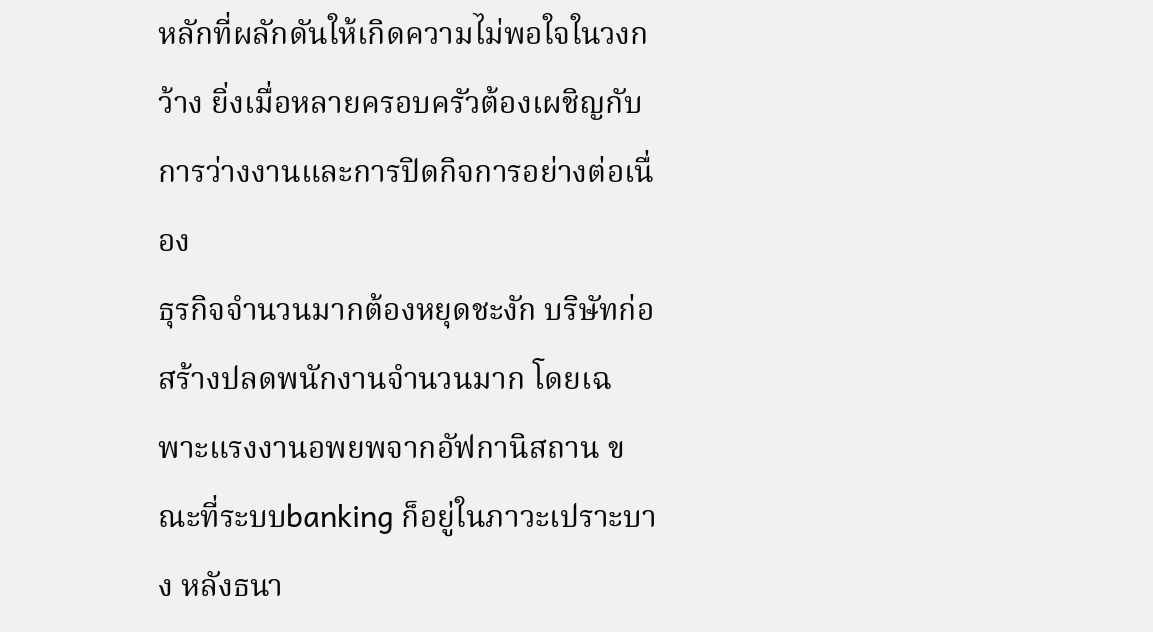หลักที่ผลักดันให้เกิดความไม่พอใจในวงกว้าง ยิ่งเมื่อหลายครอบครัวต้องเผชิญกับการว่างงานและการปิดกิจการอย่างต่อเนื่อง
ธุรกิจจำนวนมากต้องหยุดชะงัก บริษัทก่อสร้างปลดพนักงานจำนวนมาก โดยเฉพาะแรงงานอพยพจากอัฟกานิสถาน ขณะที่ระบบbanking ก็อยู่ในภาวะเปราะบาง หลังธนา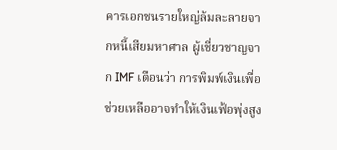คารเอกชนรายใหญ่ล้มละลายจากหนี้เสียมหาศาล ผู้เชี่ยวชาญจาก IMF เตือนว่า การพิมพ์เงินเพื่อช่วยเหลืออาจทำให้เงินเฟ้อพุ่งสูง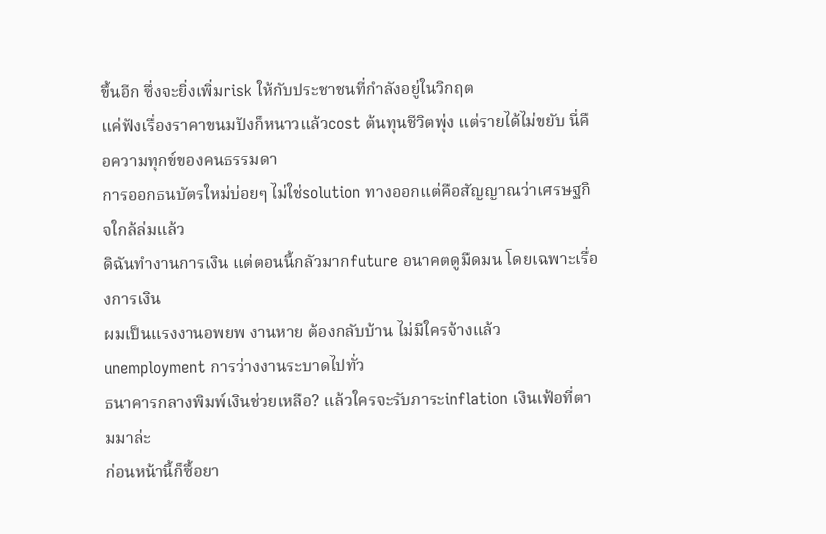ขึ้นอีก ซึ่งจะยิ่งเพิ่มrisk ให้กับประชาชนที่กำลังอยู่ในวิกฤต
แค่ฟังเรื่องราคาขนมปังก็หนาวแล้วcost ต้นทุนชีวิตพุ่ง แต่รายได้ไม่ขยับ นี่คือความทุกข์ของคนธรรมดา
การออกธนบัตรใหม่บ่อยๆ ไม่ใช่solution ทางออกแต่คือสัญญาณว่าเศรษฐกิจใกล้ล่มแล้ว
ดิฉันทำงานการเงิน แต่ตอนนี้กลัวมากfuture อนาคตดูมืดมน โดยเฉพาะเรื่องการเงิน
ผมเป็นแรงงานอพยพ งานหาย ต้องกลับบ้าน ไม่มีใครจ้างแล้วunemployment การว่างงานระบาดไปทั่ว
ธนาคารกลางพิมพ์เงินช่วยเหลือ? แล้วใครจะรับภาระinflation เงินเฟ้อที่ตามมาล่ะ
ก่อนหน้านี้ก็ซื้อยา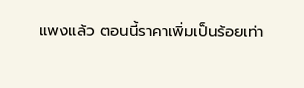แพงแล้ว ตอนนี้ราคาเพิ่มเป็นร้อยเท่า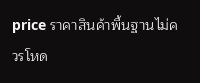price ราคาสินค้าพื้นฐานไม่ควรโหด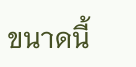ขนาดนี้